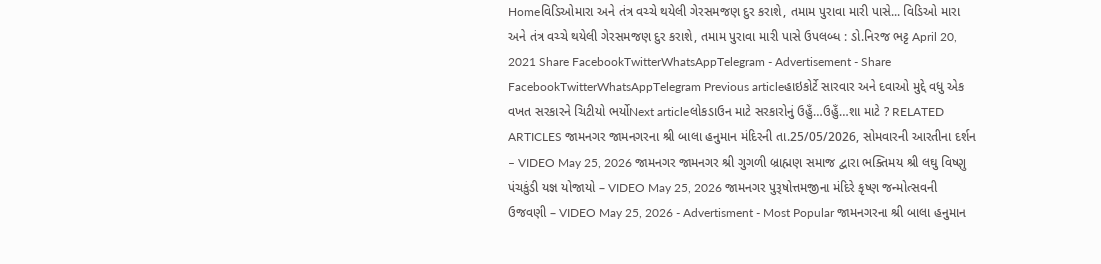Homeવિડિઓમારા અને તંત્ર વચ્ચે થયેલી ગેરસમજણ દુર કરાશે, તમામ પુરાવા મારી પાસે... વિડિઓ મારા અને તંત્ર વચ્ચે થયેલી ગેરસમજણ દુર કરાશે, તમામ પુરાવા મારી પાસે ઉપલબ્ધ : ડો.નિરજ ભટ્ટ April 20, 2021 Share FacebookTwitterWhatsAppTelegram - Advertisement - Share FacebookTwitterWhatsAppTelegram Previous articleહાઇકોર્ટે સારવાર અને દવાઓ મુદ્દે વધુ એક વખત સરકારને ચિટીયો ભર્યોNext articleલોકડાઉન માટે સરકારોનું ઉહુઁ…ઉહુઁ…શા માટે ? RELATED ARTICLES જામનગર જામનગરના શ્રી બાલા હનુમાન મંદિરની તા.25/05/2026, સોમવારની આરતીના દર્શન – VIDEO May 25, 2026 જામનગર જામનગર શ્રી ગુગળી બ્રાહ્મણ સમાજ દ્વારા ભક્તિમય શ્રી લઘુ વિષ્ણુ પંચકુંડી યજ્ઞ યોજાયો – VIDEO May 25, 2026 જામનગર પુરૂષોત્તમજીના મંદિરે કૃષ્ણ જન્મોત્સવની ઉજવણી – VIDEO May 25, 2026 - Advertisment - Most Popular જામનગરના શ્રી બાલા હનુમાન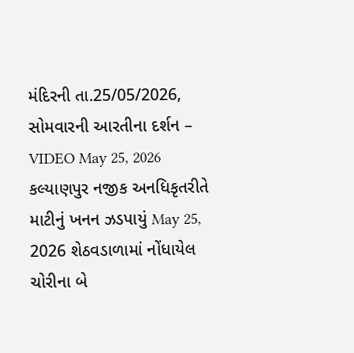મંદિરની તા.25/05/2026, સોમવારની આરતીના દર્શન – VIDEO May 25, 2026 કલ્યાણપુર નજીક અનધિકૃતરીતે માટીનું ખનન ઝડપાયું May 25, 2026 શેઠવડાળામાં નોંધાયેલ ચોરીના બે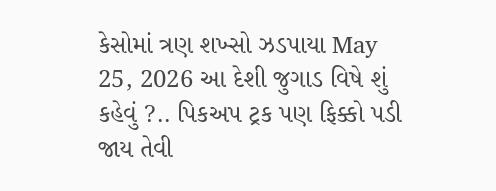કેસોમાં ત્રણ શખ્સો ઝડપાયા May 25, 2026 આ દેશી જુગાડ વિષે શું કહેવું ?.. પિકઅપ ટ્રક પણ ફિક્કો પડી જાય તેવી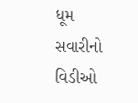ધૂમ સવારીનો વિડીઓ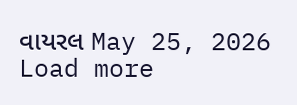વાયરલ May 25, 2026 Load more